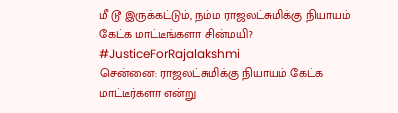மீ டூ இருக்கட்டும், நம்ம ராஜலட்சுமிக்கு நியாயம் கேட்க மாட்டீங்களா சின்மயி? #JusticeForRajalakshmi
சென்னை: ராஜலட்சுமிக்கு நியாயம் கேட்க மாட்டீர்களா என்று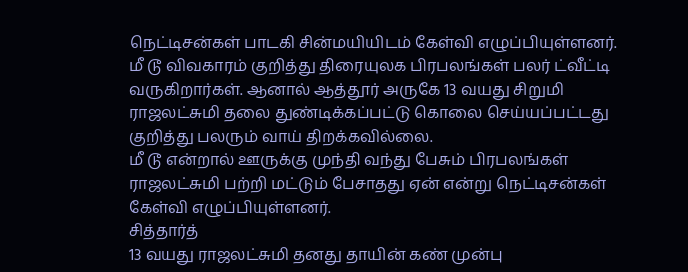நெட்டிசன்கள் பாடகி சின்மயியிடம் கேள்வி எழுப்பியுள்ளனர்.
மீ டூ விவகாரம் குறித்து திரையுலக பிரபலங்கள் பலர் ட்வீட்டி வருகிறார்கள். ஆனால் ஆத்தூர் அருகே 13 வயது சிறுமி ராஜலட்சுமி தலை துண்டிக்கப்பட்டு கொலை செய்யப்பட்டது குறித்து பலரும் வாய் திறக்கவில்லை.
மீ டூ என்றால் ஊருக்கு முந்தி வந்து பேசும் பிரபலங்கள் ராஜலட்சுமி பற்றி மட்டும் பேசாதது ஏன் என்று நெட்டிசன்கள் கேள்வி எழுப்பியுள்ளனர்.
சித்தார்த்
13 வயது ராஜலட்சுமி தனது தாயின் கண் முன்பு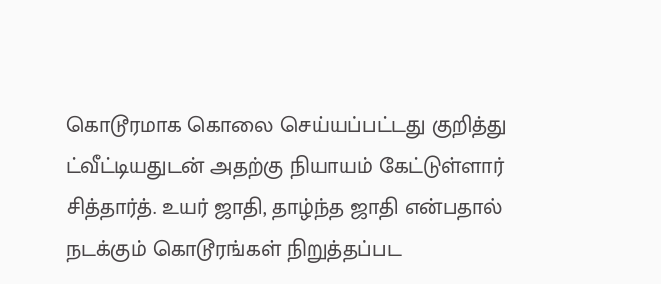கொடூரமாக கொலை செய்யப்பட்டது குறித்து ட்வீட்டியதுடன் அதற்கு நியாயம் கேட்டுள்ளார் சித்தார்த். உயர் ஜாதி, தாழ்ந்த ஜாதி என்பதால் நடக்கும் கொடூரங்கள் நிறுத்தப்பட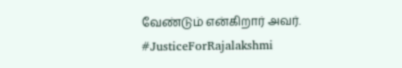வேண்டும் என்கிறார் அவர். #JusticeForRajalakshmi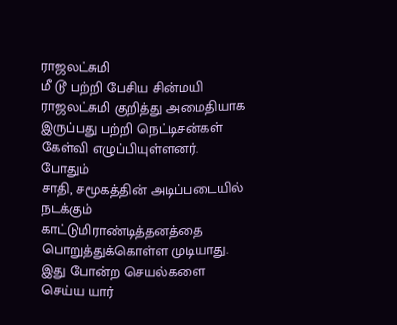ராஜலட்சுமி
மீ டூ பற்றி பேசிய சின்மயி ராஜலட்சுமி குறித்து அமைதியாக இருப்பது பற்றி நெட்டிசன்கள் கேள்வி எழுப்பியுள்ளனர்.
போதும்
சாதி, சமூகத்தின் அடிப்படையில் நடக்கும் காட்டுமிராண்டித்தனத்தை பொறுத்துக்கொள்ள முடியாது. இது போன்ற செயல்களை செய்ய யார்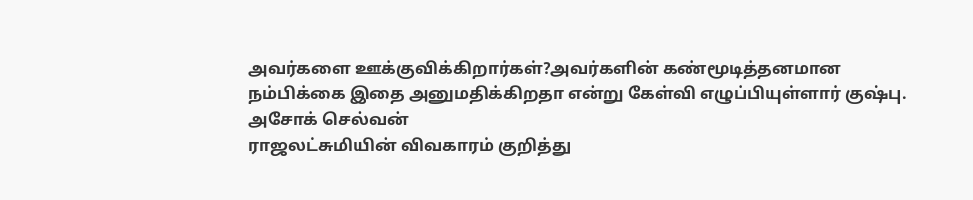அவர்களை ஊக்குவிக்கிறார்கள்?அவர்களின் கண்மூடித்தனமான நம்பிக்கை இதை அனுமதிக்கிறதா என்று கேள்வி எழுப்பியுள்ளார் குஷ்பு.
அசோக் செல்வன்
ராஜலட்சுமியின் விவகாரம் குறித்து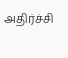அதிர்ச்சி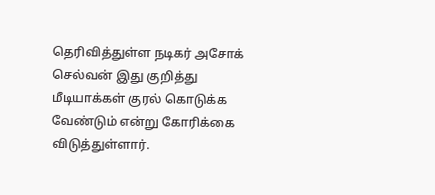தெரிவித்துள்ள நடிகர் அசோக் செல்வன் இது குறித்து மீடியாக்கள் குரல் கொடுக்க வேண்டும் என்று கோரிக்கை விடுத்துள்ளார்.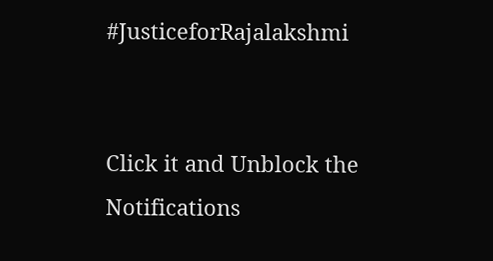#JusticeforRajalakshmi


Click it and Unblock the Notifications